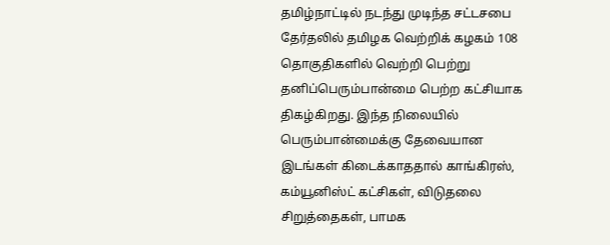தமிழ்நாட்டில் நடந்து முடிந்த சட்டசபை தேர்தலில் தமிழக வெற்றிக் கழகம் 108 தொகுதிகளில் வெற்றி பெற்று தனிப்பெரும்பான்மை பெற்ற கட்சியாக திகழ்கிறது. இந்த நிலையில் பெரும்பான்மைக்கு தேவையான இடங்கள் கிடைக்காததால் காங்கிரஸ், கம்யூனிஸ்ட் கட்சிகள், விடுதலை சிறுத்தைகள், பாமக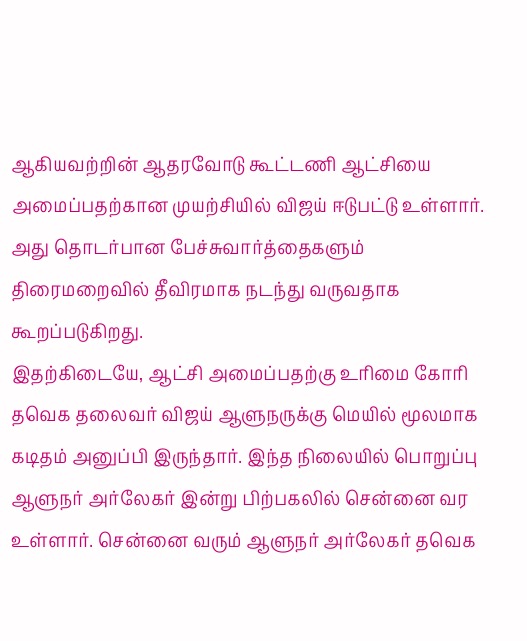ஆகியவற்றின் ஆதரவோடு கூட்டணி ஆட்சியை அமைப்பதற்கான முயற்சியில் விஜய் ஈடுபட்டு உள்ளார். அது தொடர்பான பேச்சுவார்த்தைகளும் திரைமறைவில் தீவிரமாக நடந்து வருவதாக கூறப்படுகிறது.
இதற்கிடையே, ஆட்சி அமைப்பதற்கு உரிமை கோரி தவெக தலைவர் விஜய் ஆளுநருக்கு மெயில் மூலமாக கடிதம் அனுப்பி இருந்தார். இந்த நிலையில் பொறுப்பு ஆளுநர் அர்லேகர் இன்று பிற்பகலில் சென்னை வர உள்ளார். சென்னை வரும் ஆளுநர் அர்லேகர் தவெக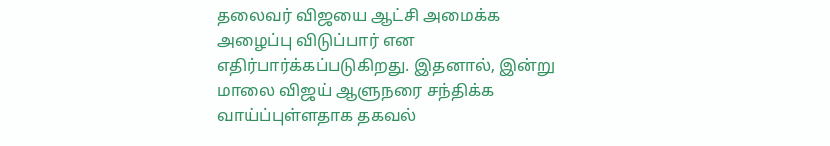தலைவர் விஜயை ஆட்சி அமைக்க அழைப்பு விடுப்பார் என எதிர்பார்க்கப்படுகிறது. இதனால், இன்று மாலை விஜய் ஆளுநரை சந்திக்க வாய்ப்புள்ளதாக தகவல்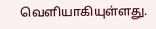வெளியாகியுள்ளது.